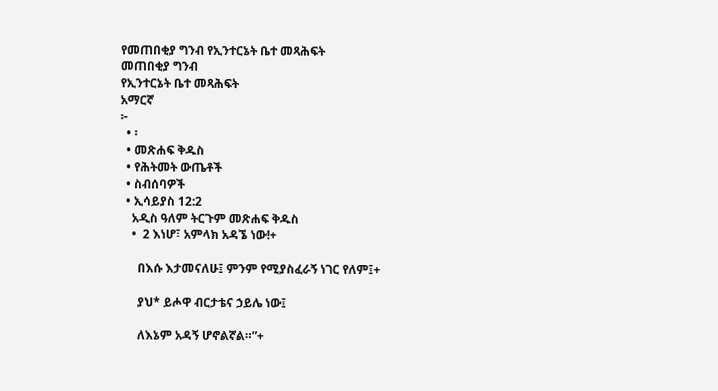የመጠበቂያ ግንብ የኢንተርኔት ቤተ መጻሕፍት
መጠበቂያ ግንብ
የኢንተርኔት ቤተ መጻሕፍት
አማርኛ
፦
  • ፡
  • መጽሐፍ ቅዱስ
  • የሕትመት ውጤቶች
  • ስብሰባዎች
  • ኢሳይያስ 12:2
    አዲስ ዓለም ትርጉም መጽሐፍ ቅዱስ
    •  2 እነሆ፣ አምላክ አዳኜ ነው!+

      በእሱ እታመናለሁ፤ ምንም የሚያስፈራኝ ነገር የለም፤+

      ያህ* ይሖዋ ብርታቴና ኃይሌ ነው፤

      ለእኔም አዳኝ ሆኖልኛል።”+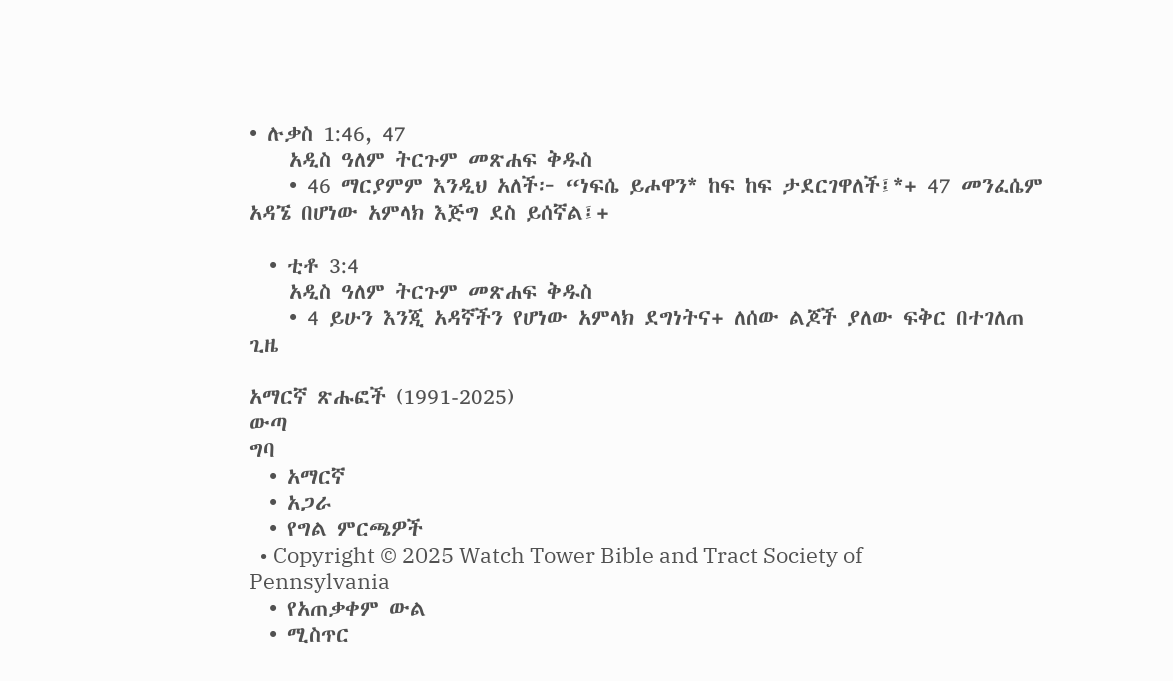• ሉቃስ 1:46, 47
    አዲስ ዓለም ትርጉም መጽሐፍ ቅዱስ
    • 46 ማርያምም እንዲህ አለች፦ “ነፍሴ ይሖዋን* ከፍ ከፍ ታደርገዋለች፤*+ 47 መንፈሴም አዳኜ በሆነው አምላክ እጅግ ደስ ይሰኛል፤+

  • ቲቶ 3:4
    አዲስ ዓለም ትርጉም መጽሐፍ ቅዱስ
    • 4 ይሁን እንጂ አዳኛችን የሆነው አምላክ ደግነትና+ ለሰው ልጆች ያለው ፍቅር በተገለጠ ጊዜ

አማርኛ ጽሑፎች (1991-2025)
ውጣ
ግባ
  • አማርኛ
  • አጋራ
  • የግል ምርጫዎች
  • Copyright © 2025 Watch Tower Bible and Tract Society of Pennsylvania
  • የአጠቃቀም ውል
  • ሚስጥር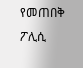የመጠበቅ ፖሊሲ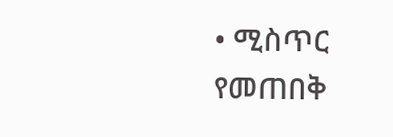• ሚስጥር የመጠበቅ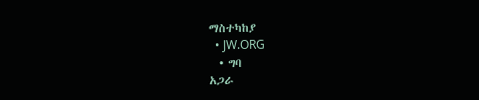ማስተካከያ
  • JW.ORG
  • ግባ
አጋራ